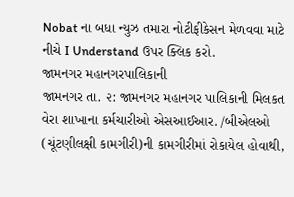Nobat ના બધા ન્યુઝ તમારા નોટીફીકેસન મેળવવા માટે નીચે I Understand ઉપર ક્લિક કરો.
જામનગર મહાનગરપાલિકાની
જામનગર તા. ૨: જામનગર મહાનગર પાલિકાની મિલકત વેરા શાખાના કર્મચારીઓ એસઆઈઆર. /બીએલઓ (ચૂંટણીલક્ષી કામગીરી)ની કામગીરીમાં રોકાયેલ હોવાથી,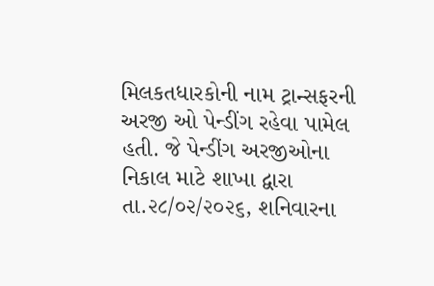મિલકતધારકોની નામ ટ્રાન્સફરની અરજી ઓ પેન્ડીંગ રહેવા પામેલ હતી. જે પેન્ડીંગ અરજીઓના નિકાલ માટે શાખા દ્વારા તા.૨૮/૦૨/૨૦૨૬, શનિવારના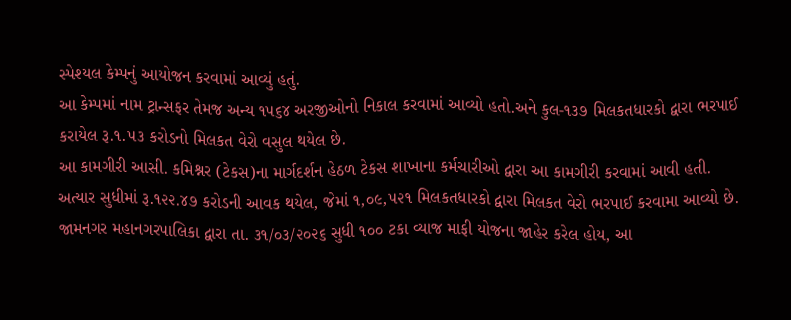સ્પેશ્યલ કેમ્પનું આયોજન કરવામાં આવ્યું હતું.
આ કેમ્પમાં નામ ટ્રાન્સફર તેમજ અન્ય ૧૫૬૪ અરજીઓનો નિકાલ કરવામાં આવ્યો હતો.અને કુલ-૧૩૭ મિલકતધારકો દ્વારા ભરપાઈ કરાયેલ રૂ.૧.૫૩ કરોડનો મિલકત વેરો વસુલ થયેલ છે.
આ કામગીરી આસી. કમિશ્નર (ટેકસ)ના માર્ગદર્શન હેઠળ ટેકસ શાખાના કર્મચારીઓ દ્વારા આ કામગીરી કરવામાં આવી હતી. અત્યાર સુધીમાં રૂ.૧૨૨.૪૭ કરોડની આવક થયેલ, જેમાં ૧,૦૯,૫૨૧ મિલકતધારકો દ્વારા મિલકત વેરો ભરપાઈ કરવામા આવ્યો છે.
જામનગર મહાનગરપાલિકા દ્વારા તા. ૩૧/૦૩/૨૦૨૬ સુધી ૧૦૦ ટકા વ્યાજ માફી યોજના જાહેર કરેલ હોય, આ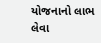યોજનાનો લાભ લેવા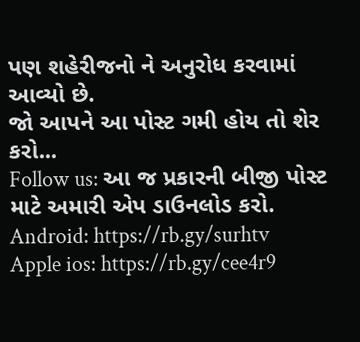પણ શહેરીજનો ને અનુરોધ કરવામાં આવ્યો છે.
જો આપને આ પોસ્ટ ગમી હોય તો શેર કરો...
Follow us: આ જ પ્રકારની બીજી પોસ્ટ માટે અમારી એપ ડાઉનલોડ કરો.
Android: https://rb.gy/surhtv
Apple ios: https://rb.gy/cee4r9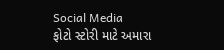Social Media
ફોટો સ્ટોરી માટે અમારા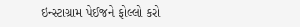ઇન્સ્ટાગ્રામ પેઈજને ફોલ્લો કરો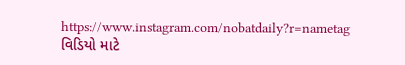https://www.instagram.com/nobatdaily?r=nametag
વિડિયો માટે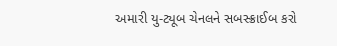અમારી યુ-ટ્યૂબ ચેનલને સબસ્ક્રાઈબ કરો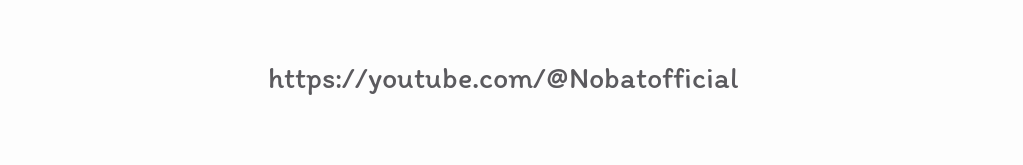https://youtube.com/@Nobatofficial